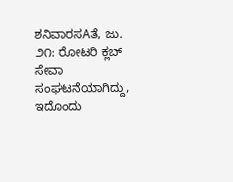ಶನಿವಾರಸAತೆ, ಜು. ೨೧: ರೋಟರಿ ಕ್ಲಬ್ ಸೇವಾ ಸಂಘಟನೆಯಾಗಿದ್ದು, ಇದೊಂದು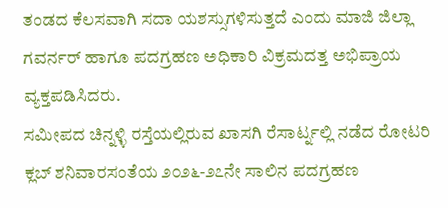ತಂಡದ ಕೆಲಸವಾಗಿ ಸದಾ ಯಶಸ್ಸುಗಳಿಸುತ್ತದೆ ಎಂದು ಮಾಜಿ ಜಿಲ್ಲಾ ಗವರ್ನರ್ ಹಾಗೂ ಪದಗ್ರಹಣ ಅಧಿಕಾರಿ ವಿಕ್ರಮದತ್ತ ಅಭಿಪ್ರಾಯ ವ್ಯಕ್ತಪಡಿಸಿದರು.
ಸಮೀಪದ ಚಿನ್ನಳ್ಳಿ ರಸ್ತೆಯಲ್ಲಿರುವ ಖಾಸಗಿ ರೆಸಾರ್ಟ್ನಲ್ಲಿ ನಡೆದ ರೋಟರಿ ಕ್ಲಬ್ ಶನಿವಾರಸಂತೆಯ ೨೦೨೬-೨೭ನೇ ಸಾಲಿನ ಪದಗ್ರಹಣ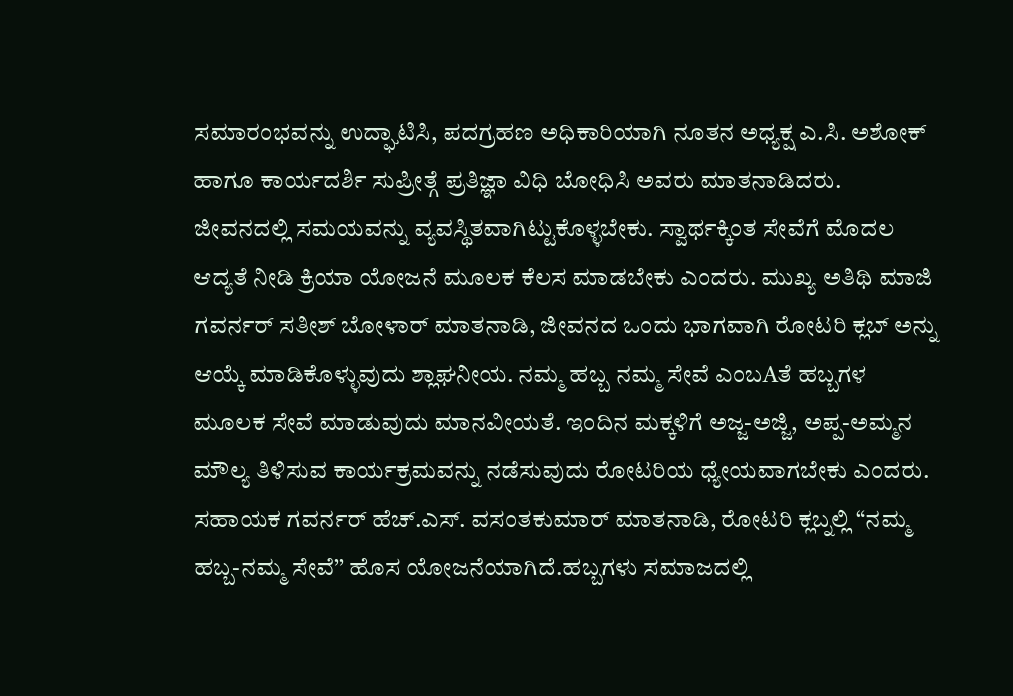ಸಮಾರಂಭವನ್ನು ಉದ್ಘಾಟಿಸಿ, ಪದಗ್ರಹಣ ಅಧಿಕಾರಿಯಾಗಿ ನೂತನ ಅಧ್ಯಕ್ಷ ಎ.ಸಿ. ಅಶೋಕ್ ಹಾಗೂ ಕಾರ್ಯದರ್ಶಿ ಸುಪ್ರೀತ್ಗೆ ಪ್ರತಿಜ್ಞಾ ವಿಧಿ ಬೋಧಿಸಿ ಅವರು ಮಾತನಾಡಿದರು.
ಜೀವನದಲ್ಲಿ ಸಮಯವನ್ನು ವ್ಯವಸ್ಥಿತವಾಗಿಟ್ಟುಕೊಳ್ಳಬೇಕು. ಸ್ವಾರ್ಥಕ್ಕಿಂತ ಸೇವೆಗೆ ಮೊದಲ ಆದ್ಯತೆ ನೀಡಿ ಕ್ರಿಯಾ ಯೋಜನೆ ಮೂಲಕ ಕೆಲಸ ಮಾಡಬೇಕು ಎಂದರು. ಮುಖ್ಯ ಅತಿಥಿ ಮಾಜಿ ಗವರ್ನರ್ ಸತೀಶ್ ಬೋಳಾರ್ ಮಾತನಾಡಿ, ಜೀವನದ ಒಂದು ಭಾಗವಾಗಿ ರೋಟರಿ ಕ್ಲಬ್ ಅನ್ನು ಆಯ್ಕೆ ಮಾಡಿಕೊಳ್ಳುವುದು ಶ್ಲಾಘನೀಯ. ನಮ್ಮ ಹಬ್ಬ ನಮ್ಮ ಸೇವೆ ಎಂಬAತೆ ಹಬ್ಬಗಳ ಮೂಲಕ ಸೇವೆ ಮಾಡುವುದು ಮಾನವೀಯತೆ. ಇಂದಿನ ಮಕ್ಕಳಿಗೆ ಅಜ್ಜ-ಅಜ್ಜಿ, ಅಪ್ಪ-ಅಮ್ಮನ ಮೌಲ್ಯ ತಿಳಿಸುವ ಕಾರ್ಯಕ್ರಮವನ್ನು ನಡೆಸುವುದು ರೋಟರಿಯ ಧ್ಯೇಯವಾಗಬೇಕು ಎಂದರು.
ಸಹಾಯಕ ಗವರ್ನರ್ ಹೆಚ್.ಎಸ್. ವಸಂತಕುಮಾರ್ ಮಾತನಾಡಿ, ರೋಟರಿ ಕ್ಲಬ್ನಲ್ಲಿ “ನಮ್ಮ ಹಬ್ಬ-ನಮ್ಮ ಸೇವೆ’’ ಹೊಸ ಯೋಜನೆಯಾಗಿದೆ.ಹಬ್ಬಗಳು ಸಮಾಜದಲ್ಲಿ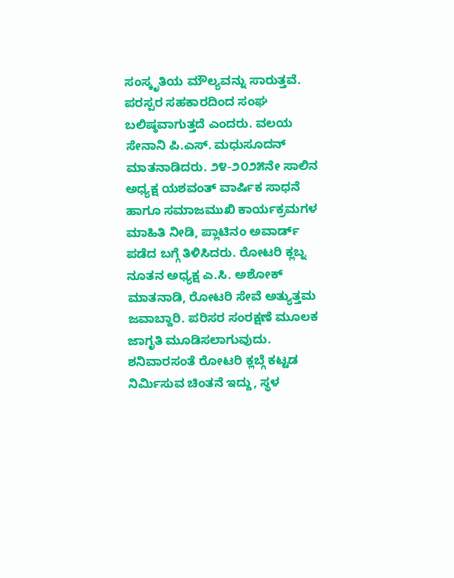ಸಂಸ್ಕೃತಿಯ ಮೌಲ್ಯವನ್ನು ಸಾರುತ್ತವೆ. ಪರಸ್ಪರ ಸಹಕಾರದಿಂದ ಸಂಘ ಬಲಿಷ್ಠವಾಗುತ್ತದೆ ಎಂದರು. ವಲಯ ಸೇನಾನಿ ಪಿ.ಎಸ್. ಮಧುಸೂದನ್ ಮಾತನಾಡಿದರು. ೨೪-೨೦೨೫ನೇ ಸಾಲಿನ ಅಧ್ಯಕ್ಷ ಯಶವಂತ್ ವಾರ್ಷಿಕ ಸಾಧನೆ ಹಾಗೂ ಸಮಾಜಮುಖಿ ಕಾರ್ಯಕ್ರಮಗಳ ಮಾಹಿತಿ ನೀಡಿ, ಪ್ಲಾಟಿನಂ ಅವಾರ್ಡ್ ಪಡೆದ ಬಗ್ಗೆ ತಿಳಿಸಿದರು. ರೋಟರಿ ಕ್ಲಬ್ನ ನೂತನ ಅಧ್ಯಕ್ಷ ಎ.ಸಿ. ಅಶೋಕ್ ಮಾತನಾಡಿ, ರೋಟರಿ ಸೇವೆ ಅತ್ಯುತ್ತಮ ಜವಾಬ್ದಾರಿ. ಪರಿಸರ ಸಂರಕ್ಷಣೆ ಮೂಲಕ ಜಾಗೃತಿ ಮೂಡಿಸಲಾಗುವುದು. ಶನಿವಾರಸಂತೆ ರೋಟರಿ ಕ್ಲಬ್ಗೆ ಕಟ್ಟಡ ನಿರ್ಮಿಸುವ ಚಿಂತನೆ ಇದ್ದು, ಸ್ಥಳ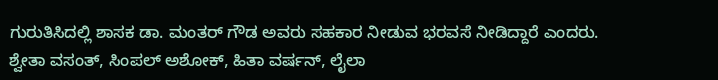ಗುರುತಿಸಿದಲ್ಲಿ ಶಾಸಕ ಡಾ. ಮಂತರ್ ಗೌಡ ಅವರು ಸಹಕಾರ ನೀಡುವ ಭರವಸೆ ನೀಡಿದ್ದಾರೆ ಎಂದರು.
ಶ್ವೇತಾ ವಸಂತ್, ಸಿಂಪಲ್ ಅಶೋಕ್, ಹಿತಾ ವರ್ಷನ್, ಲೈಲಾ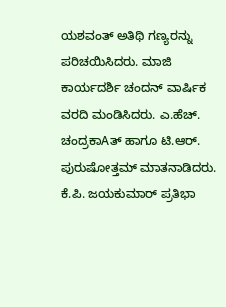ಯಶವಂತ್ ಅತಿಥಿ ಗಣ್ಯರನ್ನು ಪರಿಚಯಿಸಿದರು. ಮಾಜಿ ಕಾರ್ಯದರ್ಶಿ ಚಂದನ್ ವಾರ್ಷಿಕ ವರದಿ ಮಂಡಿಸಿದರು. ಎ.ಹೆಚ್. ಚಂದ್ರಕಾAತ್ ಹಾಗೂ ಟಿ.ಆರ್. ಪುರುಷೋತ್ತಮ್ ಮಾತನಾಡಿದರು. ಕೆ.ಪಿ. ಜಯಕುಮಾರ್ ಪ್ರತಿಭಾ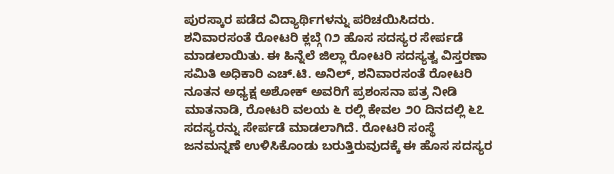ಪುರಸ್ಕಾರ ಪಡೆದ ವಿದ್ಯಾರ್ಥಿಗಳನ್ನು ಪರಿಚಯಿಸಿದರು. ಶನಿವಾರಸಂತೆ ರೋಟರಿ ಕ್ಲಬ್ಗೆ ೧೨ ಹೊಸ ಸದಸ್ಯರ ಸೇರ್ಪಡೆ ಮಾಡಲಾಯಿತು. ಈ ಹಿನ್ನೆಲೆ ಜಿಲ್ಲಾ ರೋಟರಿ ಸದಸ್ಯತ್ವ ವಿಸ್ತರಣಾ ಸಮಿತಿ ಅಧಿಕಾರಿ ಎಚ್.ಟಿ. ಅನಿಲ್, ಶನಿವಾರಸಂತೆ ರೋಟರಿ ನೂತನ ಅಧ್ಯಕ್ಷ ಅಶೋಕ್ ಅವರಿಗೆ ಪ್ರಶಂಸನಾ ಪತ್ರ ನೀಡಿ ಮಾತನಾಡಿ, ರೋಟರಿ ವಲಯ ೬ ರಲ್ಲಿ ಕೇವಲ ೨೦ ದಿನದಲ್ಲಿ ೬೭ ಸದಸ್ಯರನ್ನು ಸೇರ್ಪಡೆ ಮಾಡಲಾಗಿದೆ. ರೋಟರಿ ಸಂಸ್ಥೆ ಜನಮನ್ನಣೆ ಉಳಿಸಿಕೊಂಡು ಬರುತ್ತಿರುವುದಕ್ಕೆ ಈ ಹೊಸ ಸದಸ್ಯರ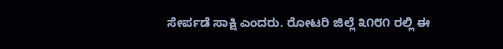ಸೇರ್ಪಡೆ ಸಾಕ್ಷಿ ಎಂದರು. ರೋಟರಿ ಜಿಲ್ಲೆ ೩೧೮೧ ರಲ್ಲಿ ಈ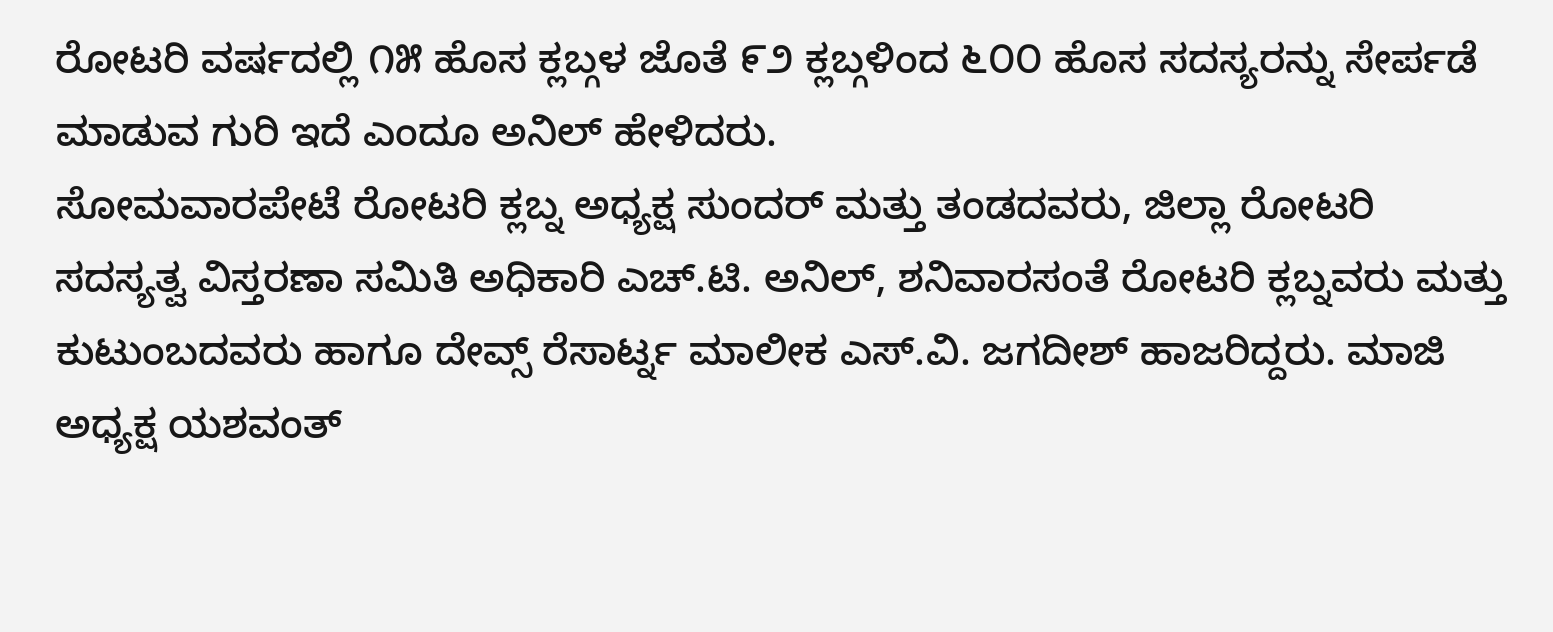ರೋಟರಿ ವರ್ಷದಲ್ಲಿ ೧೫ ಹೊಸ ಕ್ಲಬ್ಗಳ ಜೊತೆ ೯೨ ಕ್ಲಬ್ಗಳಿಂದ ೬೦೦ ಹೊಸ ಸದಸ್ಯರನ್ನು ಸೇರ್ಪಡೆ ಮಾಡುವ ಗುರಿ ಇದೆ ಎಂದೂ ಅನಿಲ್ ಹೇಳಿದರು.
ಸೋಮವಾರಪೇಟೆ ರೋಟರಿ ಕ್ಲಬ್ನ ಅಧ್ಯಕ್ಷ ಸುಂದರ್ ಮತ್ತು ತಂಡದವರು, ಜಿಲ್ಲಾ ರೋಟರಿ ಸದಸ್ಯತ್ವ ವಿಸ್ತರಣಾ ಸಮಿತಿ ಅಧಿಕಾರಿ ಎಚ್.ಟಿ. ಅನಿಲ್, ಶನಿವಾರಸಂತೆ ರೋಟರಿ ಕ್ಲಬ್ನವರು ಮತ್ತು ಕುಟುಂಬದವರು ಹಾಗೂ ದೇವ್ಸ್ ರೆಸಾರ್ಟ್ನ ಮಾಲೀಕ ಎಸ್.ವಿ. ಜಗದೀಶ್ ಹಾಜರಿದ್ದರು. ಮಾಜಿ ಅಧ್ಯಕ್ಷ ಯಶವಂತ್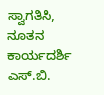ಸ್ವಾಗತಿಸಿ, ನೂತನ ಕಾರ್ಯದರ್ಶಿ ಎಸ್.ಬಿ.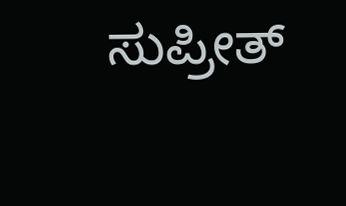ಸುಪ್ರೀತ್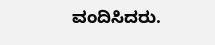ವಂದಿಸಿದರು.